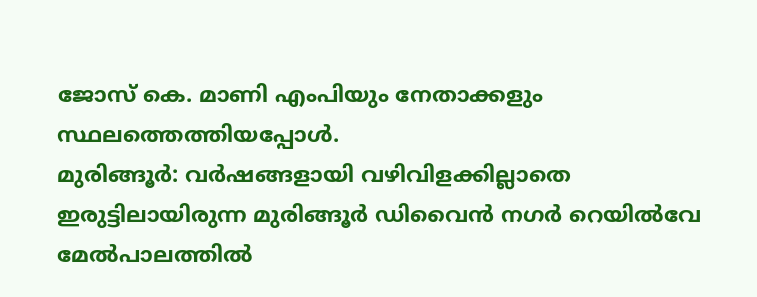ജോസ് കെ. മാണി എംപിയും നേതാക്കളും സ്ഥലത്തെത്തിയപ്പോൾ.
മുരിങ്ങൂർ: വർഷങ്ങളായി വഴിവിളക്കില്ലാതെ ഇരുട്ടിലായിരുന്ന മുരിങ്ങൂർ ഡിവൈൻ നഗർ റെയിൽവേ മേൽപാലത്തിൽ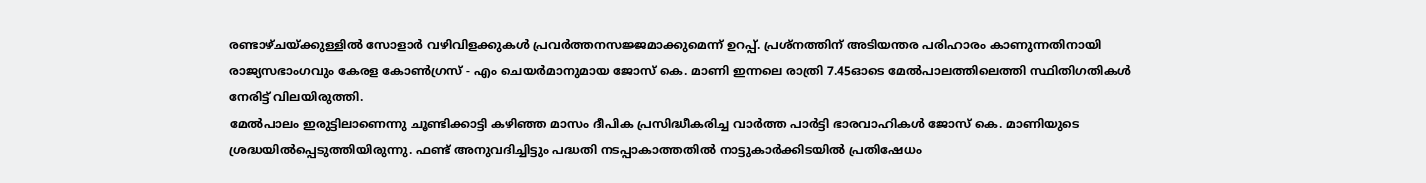രണ്ടാഴ്ചയ്ക്കുള്ളിൽ സോളാർ വഴിവിളക്കുകൾ പ്രവർത്തനസജ്ജമാക്കുമെന്ന് ഉറപ്പ്. പ്രശ്നത്തിന് അടിയന്തര പരിഹാരം കാണുന്നതിനായി രാജ്യസഭാംഗവും കേരള കോൺഗ്രസ് - എം ചെയർമാനുമായ ജോസ് കെ. മാണി ഇന്നലെ രാത്രി 7.45ഓടെ മേൽപാലത്തിലെത്തി സ്ഥിതിഗതികൾ നേരിട്ട് വിലയിരുത്തി.
മേൽപാലം ഇരുട്ടിലാണെന്നു ചൂണ്ടിക്കാട്ടി കഴിഞ്ഞ മാസം ദീപിക പ്രസിദ്ധീകരിച്ച വാർത്ത പാർട്ടി ഭാരവാഹികൾ ജോസ് കെ. മാണിയുടെ ശ്രദ്ധയിൽപ്പെടുത്തിയിരുന്നു. ഫണ്ട് അനുവദിച്ചിട്ടും പദ്ധതി നടപ്പാകാത്തതിൽ നാട്ടുകാർക്കിടയിൽ പ്രതിഷേധം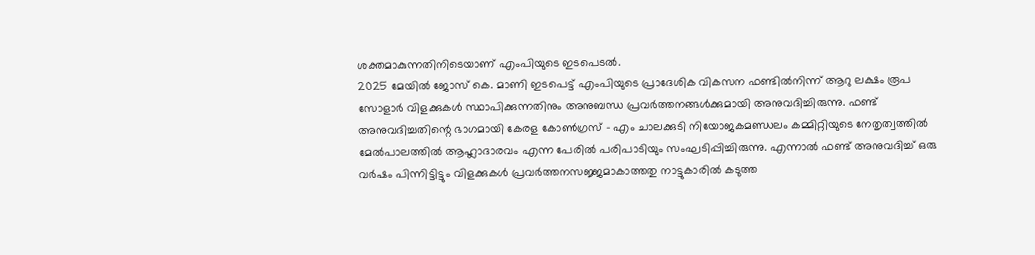ശക്തമാകുന്നതിനിടെയാണ് എംപിയുടെ ഇടപെടൽ.
2025 മേയിൽ ജോസ് കെ. മാണി ഇടപെട്ട് എംപിയുടെ പ്രാദേശിക വികസന ഫണ്ടിൽനിന്ന് ആറു ലക്ഷം രൂപ സോളാർ വിളക്കുകൾ സ്ഥാപിക്കുന്നതിനും അനുബന്ധ പ്രവർത്തനങ്ങൾക്കുമായി അനുവദിച്ചിരുന്നു. ഫണ്ട് അനുവദിച്ചതിന്റെ ഭാഗമായി കേരള കോൺഗ്രസ് - എം ചാലക്കുടി നിയോജകമണ്ഡലം കമ്മിറ്റിയുടെ നേതൃത്വത്തിൽ മേൽപാലത്തിൽ ആഹ്ലാദാരവം എന്ന പേരിൽ പരിപാടിയും സംഘടിപ്പിച്ചിരുന്നു. എന്നാൽ ഫണ്ട് അനുവദിച്ച് ഒരു വർഷം പിന്നിട്ടിട്ടും വിളക്കുകൾ പ്രവർത്തനസജ്ജമാകാത്തതു നാട്ടുകാരിൽ കടുത്ത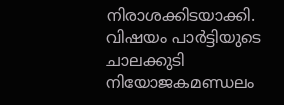നിരാശക്കിടയാക്കി.
വിഷയം പാർട്ടിയുടെ ചാലക്കുടി നിയോജകമണ്ഡലം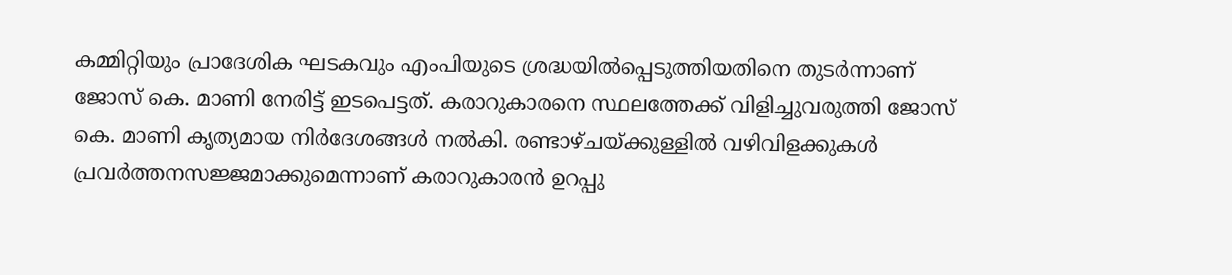കമ്മിറ്റിയും പ്രാദേശിക ഘടകവും എംപിയുടെ ശ്രദ്ധയിൽപ്പെടുത്തിയതിനെ തുടർന്നാണ് ജോസ് കെ. മാണി നേരിട്ട് ഇടപെട്ടത്. കരാറുകാരനെ സ്ഥലത്തേക്ക് വിളിച്ചുവരുത്തി ജോസ് കെ. മാണി കൃത്യമായ നിർദേശങ്ങൾ നൽകി. രണ്ടാഴ്ചയ്ക്കുള്ളിൽ വഴിവിളക്കുകൾ പ്രവർത്തനസജ്ജമാക്കുമെന്നാണ് കരാറുകാരൻ ഉറപ്പു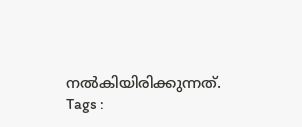നൽകിയിരിക്കുന്നത്.
Tags :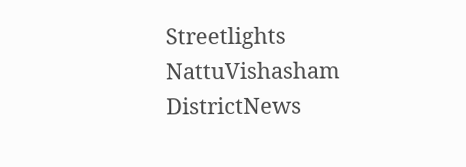Streetlights NattuVishasham DistrictNews